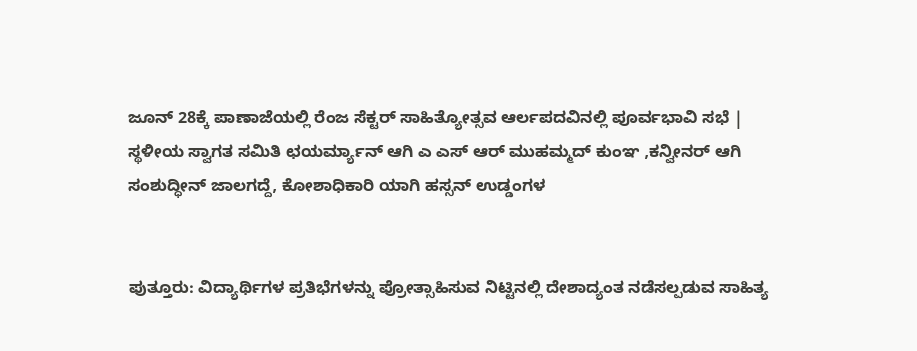ಜೂನ್ 28ಕ್ಕೆ ಪಾಣಾಜೆಯಲ್ಲಿ ರೆಂಜ ಸೆಕ್ಟರ್ ಸಾಹಿತ್ಯೋತ್ಸವ ಆರ್ಲಪದವಿನಲ್ಲಿ ಪೂರ್ವಭಾವಿ ಸಭೆ | ಸ್ಥಳೀಯ ಸ್ವಾಗತ ಸಮಿತಿ ಛಯರ್ಮ್ಯಾನ್ ಆಗಿ ಎ ಎಸ್ ಆರ್ ಮುಹಮ್ಮದ್ ಕುಂಞ ,ಕನ್ವೀನರ್ ಆಗಿ ಸಂಶುದ್ಧೀನ್ ಜಾಲಗದ್ದೆ, ಕೋಶಾಧಿಕಾರಿ ಯಾಗಿ ಹಸ್ಸನ್ ಉಡ್ಡಂಗಳ


ಪುತ್ತೂರು: ವಿದ್ಯಾರ್ಥಿಗಳ ಪ್ರತಿಭೆಗಳನ್ನು ಪ್ರೋತ್ಸಾಹಿಸುವ ನಿಟ್ಟಿನಲ್ಲಿ ದೇಶಾದ್ಯಂತ ನಡೆಸಲ್ಪಡುವ ಸಾಹಿತ್ಯ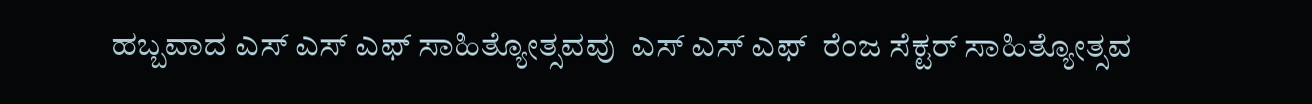ಹಬ್ಬವಾದ ಎಸ್ ಎಸ್ ಎಫ್ ಸಾಹಿತ್ಯೋತ್ಸವವು  ಎಸ್ ಎಸ್ ಎಫ್  ರೆಂಜ ಸೆಕ್ಟರ್ ಸಾಹಿತ್ಯೋತ್ಸವ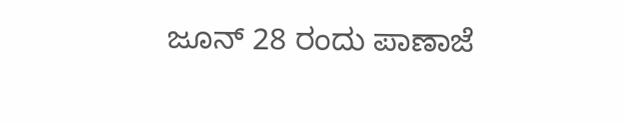ಜೂನ್ 28 ರಂದು ಪಾಣಾಜೆ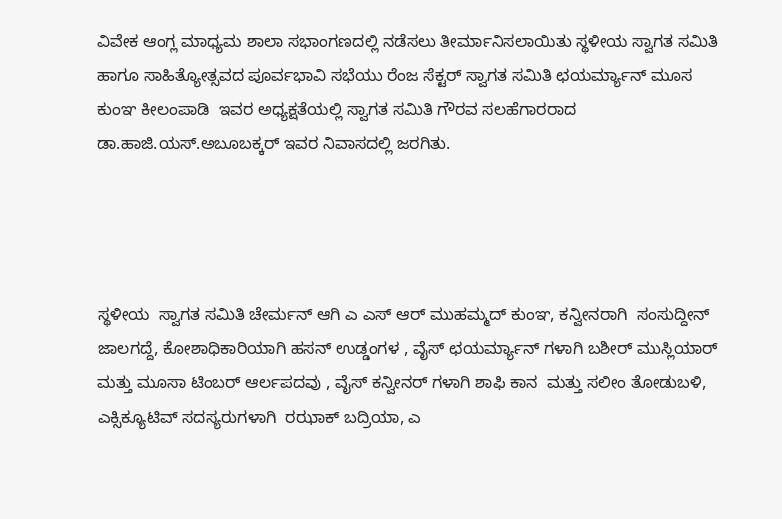ವಿವೇಕ ಆಂಗ್ಲ ಮಾಧ್ಯಮ ಶಾಲಾ ಸಭಾಂಗಣದಲ್ಲಿ ನಡೆಸಲು ತೀರ್ಮಾನಿಸಲಾಯಿತು ಸ್ಥಳೀಯ ಸ್ವಾಗತ ಸಮಿತಿ ಹಾಗೂ ಸಾಹಿತ್ಯೋತ್ಸವದ ಪೂರ್ವಭಾವಿ ಸಭೆಯು ರೆಂಜ ಸೆಕ್ಟರ್ ಸ್ವಾಗತ ಸಮಿತಿ ಛಯರ್ಮ್ಯಾನ್ ಮೂಸ ಕುಂಞ ಕೀಲಂಪಾಡಿ  ಇವರ ಅಧ್ಯಕ್ಷತೆಯಲ್ಲಿ ಸ್ವಾಗತ ಸಮಿತಿ ಗೌರವ ಸಲಹೆಗಾರರಾದ ಡಾ.ಹಾಜಿ.ಯಸ್.ಅಬೂಬಕ್ಕರ್ ಇವರ ನಿವಾಸದಲ್ಲಿ ಜರಗಿತು.




ಸ್ಥಳೀಯ  ಸ್ವಾಗತ ಸಮಿತಿ ಚೇರ್ಮನ್ ಆಗಿ ಎ ಎಸ್ ಆರ್ ಮುಹಮ್ಮದ್ ಕುಂಞ, ಕನ್ವೀನರಾಗಿ  ಸಂಸುದ್ದೀನ್ ಜಾಲಗದ್ದೆ, ಕೋಶಾಧಿಕಾರಿಯಾಗಿ ಹಸನ್ ಉಡ್ಡಂಗಳ , ವೈಸ್ ಛಯರ್ಮ್ಯಾನ್ ಗಳಾಗಿ ಬಶೀರ್ ಮುಸ್ಲಿಯಾರ್  ಮತ್ತು ಮೂಸಾ ಟಿಂಬರ್ ಆರ್ಲಪದವು , ವೈಸ್ ಕನ್ವೀನರ್ ಗಳಾಗಿ ಶಾಫಿ ಕಾನ  ಮತ್ತು ಸಲೀಂ ತೋಡುಬಳಿ, ಎಕ್ಸಿಕ್ಯೂಟಿವ್ ಸದಸ್ಯರುಗಳಾಗಿ  ರಝಾಕ್ ಬದ್ರಿಯಾ, ಎ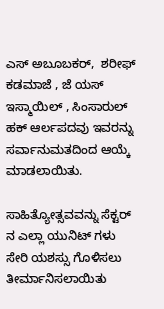ಎಸ್ ಅಬೂಬಕರ್,  ಶರೀಫ್ ಕಡಮಾಜೆ , ಜೆ ಯಸ್ ಇಸ್ಮಾಯಿಲ್ , ಸಿಂಸಾರುಲ್ ಹಕ್ ಆರ್ಲಪದವು ಇವರನ್ನು ಸರ್ವಾನುಮತದಿಂದ ಆಯ್ಕೆ ಮಾಡಲಾಯಿತು.

ಸಾಹಿತ್ಯೋತ್ಸವವನ್ನು ಸೆಕ್ಟರ್ ನ ಎಲ್ಲಾ ಯುನಿಟ್ ಗಳು ಸೇರಿ ಯಶಸ್ಸು ಗೊಳಿಸಲು ತೀರ್ಮಾನಿಸಲಾಯಿತು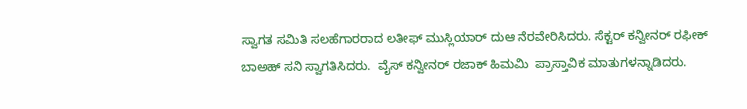ಸ್ವಾಗತ ಸಮಿತಿ ಸಲಹೆಗಾರರಾದ ಲತೀಫ್ ಮುಸ್ಲಿಯಾರ್ ದುಆ ನೆರವೇರಿಸಿದರು. ಸೆಕ್ಟರ್ ಕನ್ವೀನರ್ ರಫೀಕ್ ಬಾಅಹ್ ಸನಿ ಸ್ವಾಗತಿಸಿದರು.  ವೈಸ್ ಕನ್ವೀನರ್ ರಜಾಕ್ ಹಿಮಮಿ  ಪ್ರಾಸ್ತಾವಿಕ ಮಾತುಗಳನ್ನಾಡಿದರು.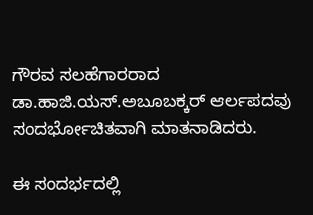ಗೌರವ ಸಲಹೆಗಾರರಾದ ಡಾ.ಹಾಜಿ.ಯಸ್.ಅಬೂಬಕ್ಕರ್ ಆರ್ಲಪದವು  ಸಂದರ್ಭೋಚಿತವಾಗಿ ಮಾತನಾಡಿದರು.

ಈ ಸಂದರ್ಭದಲ್ಲಿ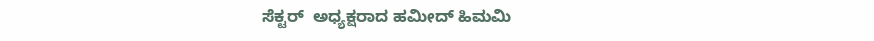ಸೆಕ್ಟರ್  ಅಧ್ಯಕ್ಷರಾದ ಹಮೀದ್ ಹಿಮಮಿ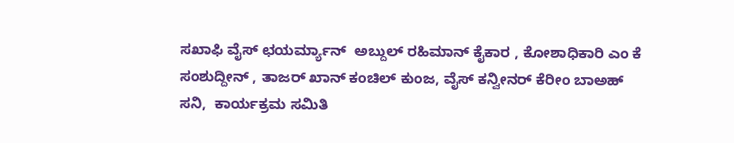ಸಖಾಫಿ ವೈಸ್ ಛಯರ್ಮ್ಯಾನ್  ಅಬ್ದುಲ್ ರಹಿಮಾನ್ ಕೈಕಾರ , ಕೋಶಾಧಿಕಾರಿ ಎಂ ಕೆ ಸಂಶುದ್ದೀನ್ , ತಾಜರ್ ಖಾನ್ ಕಂಚಿಲ್ ಕುಂಜ, ವೈಸ್ ಕನ್ವೀನರ್ ಕೆರೀಂ ಬಾಅಹ್ ಸನಿ,  ಕಾರ್ಯಕ್ರಮ ಸಮಿತಿ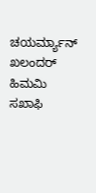ಚಯರ್ಮ್ಯಾನ್ ಖಲಂದರ್ ಹಿಮಮಿ ಸಖಾಫಿ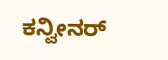ಕನ್ವೀನರ್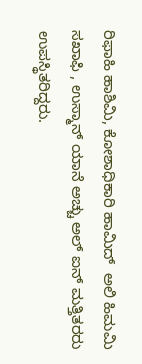ರಿಫಾಹಿ ಹಾಶಿಮಿ, ಕೋಶಾಧಿಕಾರಿ ಹಾಮಿದ್  ಅಲಿ ಹಿಮಮಿ ಸಖಾಫಿ , ಉಸ್ಮಾನ್ ಯಾನೆ ಅಚ್ಚು ಅಲ್ ಐನ್ ಮತ್ತಿತರರು ಉಪಸ್ಥಿತರಿದ್ದರು.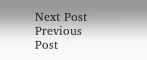Next Post Previous Post